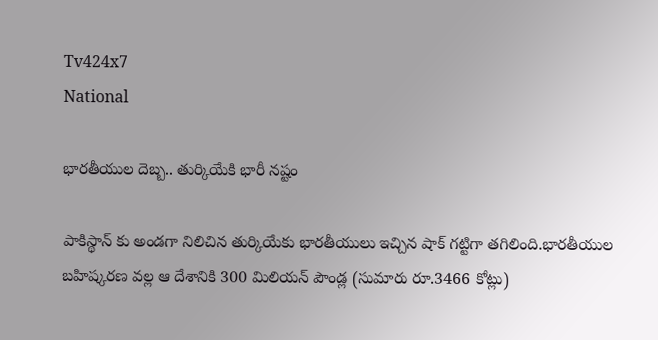Tv424x7
National

భారతీయుల దెబ్బ.. తుర్కియేకి భారీ నష్టం

పాకిస్థాన్ కు అండగా నిలిచిన తుర్కియేకు భారతీయులు ఇచ్చిన షాక్ గట్టిగా తగిలింది.భారతీయుల బహిష్కరణ వల్ల ఆ దేశానికి 300 మిలియన్ పౌండ్ల (సుమారు రూ.3466 కోట్లు)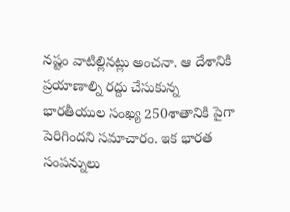నష్టం వాటిల్లినట్లు అంచనా. ఆ దేశానికి ప్రయాణాల్ని రద్దు చేసుకున్న భారతీయుల సంఖ్య 250శాతానికి పైగా పెరిగిందని సమాచారం. ఇక భారత సంపన్నులు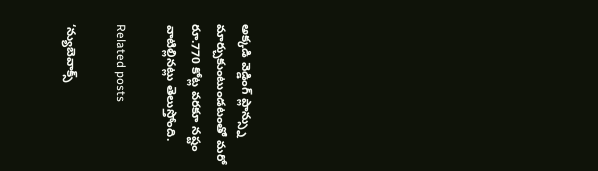అక్కడి వెడ్డింగ్ ప్లాన్స్ను మార్చుకుంటుండటంతో మరో రూ.770 కోట్ల వరకూ నష్టం వాటిల్లినట్లు తెలుస్తోంది.

Related posts

‘న్యుబెవాక్స్‌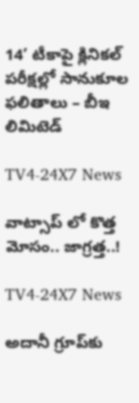14’ టీకాపై క్లినికల్‌ పరీక్షల్లో సానుకూల ఫలితాలు – బీఇ లిమిటెడ్

TV4-24X7 News

వాట్సాప్ లో కొత్త మోసం.. జాగ్రత్త..!

TV4-24X7 News

అదానీ గ్రూప్‌కు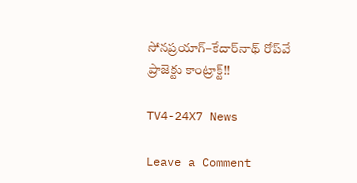సోనప్రయాగ్–కేదార్‌నాథ్ రోప్‌వే ప్రాజెక్టు కాంట్రాక్ట్!!

TV4-24X7 News

Leave a Comment